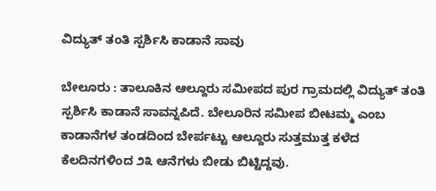ವಿದ್ಯುತ್ ತಂತಿ ಸ್ಪರ್ಶಿಸಿ ಕಾಡಾನೆ ಸಾವು

ಬೇಲೂರು : ತಾಲೂಕಿನ ಆಲ್ದೂರು ಸಮೀಪದ ಪುರ ಗ್ರಾಮದಲ್ಲಿ ವಿದ್ಯುತ್ ತಂತಿ ಸ್ಪರ್ಶಿಸಿ ಕಾಡಾನೆ ಸಾವನ್ನಪಿದೆ. ಬೇಲೂರಿನ ಸಮೀಪ ಬೀಟಮ್ಮ ಎಂಬ ಕಾಡಾನೆಗಳ ತಂಡದಿಂದ ಬೇರ್ಪಟ್ಟು ಆಲ್ದೂರು ಸುತ್ತಮುತ್ತ ಕಳೆದ ಕೆಲದಿನಗಳಿಂದ ೨೩ ಆನೆಗಳು ಬೀಡು ಬಿಟ್ಟಿದ್ದವು.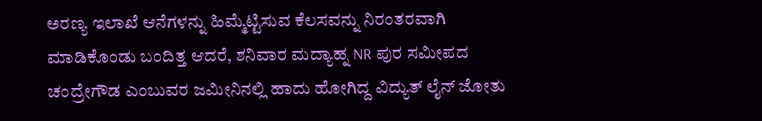ಅರಣ್ಯ ಇಲಾಖೆ ಆನೆಗಳನ್ನು ಹಿಮ್ಮೆಟ್ಟಿಸುವ ಕೆಲಸವನ್ನು ನಿರಂತರವಾಗಿ ಮಾಡಿಕೊಂಡು ಬಂದಿತ್ತ ಆದರೆ, ಶನಿವಾರ ಮದ್ಯಾಹ್ನ NR ಪುರ ಸಮೀಪದ ಚಂದ್ರೇಗೌಡ ಎಂಬುವರ ಜಮೀನಿನಲ್ಲಿ ಹಾದು ಹೋಗಿದ್ದ ವಿದ್ಯುತ್ ಲೈನ್ ಜೋತು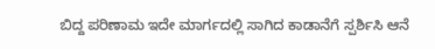ಬಿದ್ದ ಪರಿಣಾಮ ಇದೇ ಮಾರ್ಗದಲ್ಲಿ ಸಾಗಿದ ಕಾಡಾನೆಗೆ ಸ್ಪರ್ಶಿಸಿ ಆನೆ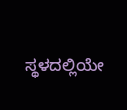ಸ್ಥಳದಲ್ಲಿಯೇ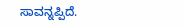ಸಾವನ್ನಪ್ಪಿದೆ.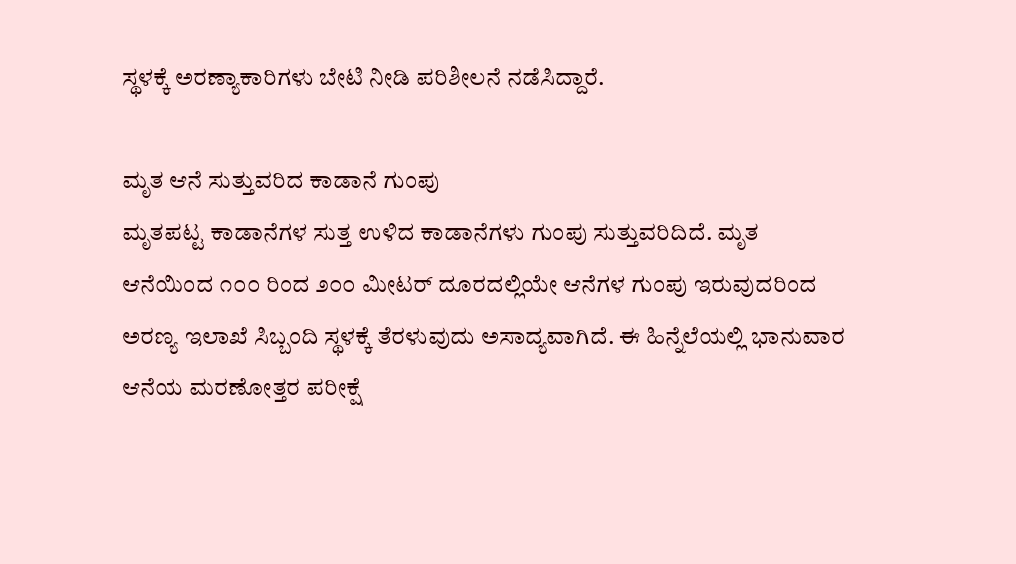ಸ್ಥಳಕ್ಕೆ ಅರಣ್ಯಾಕಾರಿಗಳು ಬೇಟಿ ನೀಡಿ ಪರಿಶೀಲನೆ ನಡೆಸಿದ್ದಾರೆ.

ಮೃತ ಆನೆ ಸುತ್ತುವರಿದ ಕಾಡಾನೆ ಗುಂಪು
ಮೃತಪಟ್ಟ ಕಾಡಾನೆಗಳ ಸುತ್ತ ಉಳಿದ ಕಾಡಾನೆಗಳು ಗುಂಪು ಸುತ್ತುವರಿದಿದೆ. ಮೃತ ಆನೆಯಿಂದ ೧೦೦ ರಿಂದ ೨೦೦ ಮೀಟರ್ ದೂರದಲ್ಲಿಯೇ ಆನೆಗಳ ಗುಂಪು ಇರುವುದರಿಂದ ಅರಣ್ಯ ಇಲಾಖೆ ಸಿಬ್ಬಂದಿ ಸ್ಥಳಕ್ಕೆ ತೆರಳುವುದು ಅಸಾದ್ಯವಾಗಿದೆ. ಈ ಹಿನ್ನೆಲೆಯಲ್ಲಿ ಭಾನುವಾರ ಆನೆಯ ಮರಣೋತ್ತರ ಪರೀಕ್ಷೆ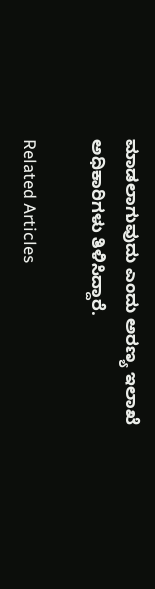ಮಾಡಲಾಗುವುದು ಎಂದು ಅರಣ್ಯ ಇಲಾಖೆ ಅಧಿಕಾರಿಗಳು ತಿಳಿಸಿದ್ದಾರೆ.

Related Articles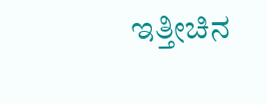ಇತ್ತೀಚಿನ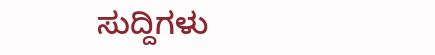ಸುದ್ದಿಗಳು